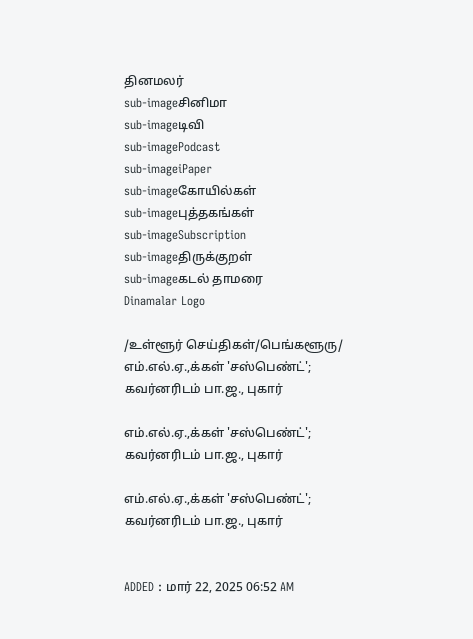தினமலர்
sub-imageசினிமா
sub-imageடிவி
sub-imagePodcast
sub-imageiPaper
sub-imageகோயில்கள்
sub-imageபுத்தகங்கள்
sub-imageSubscription
sub-imageதிருக்குறள்
sub-imageகடல் தாமரை
Dinamalar Logo

/உள்ளூர் செய்திகள்/பெங்களூரு/ எம்.எல்.ஏ.,க்கள் 'சஸ்பெண்ட்'; கவர்னரிடம் பா.ஜ., புகார்

எம்.எல்.ஏ.,க்கள் 'சஸ்பெண்ட்'; கவர்னரிடம் பா.ஜ., புகார்

எம்.எல்.ஏ.,க்கள் 'சஸ்பெண்ட்'; கவர்னரிடம் பா.ஜ., புகார்


ADDED : மார் 22, 2025 06:52 AM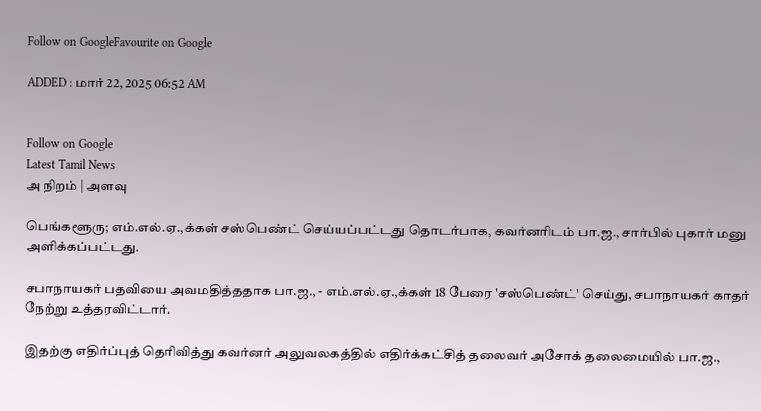Follow on GoogleFavourite on Google

ADDED : மார் 22, 2025 06:52 AM


Follow on Google
Latest Tamil News
அ நிறம் | அளவு

பெங்களூரு; எம்.எல்.ஏ.,க்கள் சஸ்பெண்ட் செய்யப்பட்டது தொடர்பாக, கவர்னரிடம் பா.ஜ., சார்பில் புகார் மனு அளிக்கப்பட்டது.

சபாநாயகர் பதவியை அவமதித்ததாக பா.ஜ., - எம்.எல்.ஏ.,க்கள் 18 பேரை 'சஸ்பெண்ட்' செய்து, சபாநாயகர் காதர் நேற்று உத்தரவிட்டார்.

இதற்கு எதிர்ப்புத் தெரிவித்து கவர்னர் அலுவலகத்தில் எதிர்க்கட்சித் தலைவர் அசோக் தலைமையில் பா.ஜ.,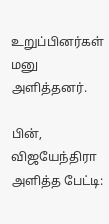உறுப்பினர்கள் மனு அளித்தனர்.

பின், விஜயேந்திரா அளித்த பேட்டி: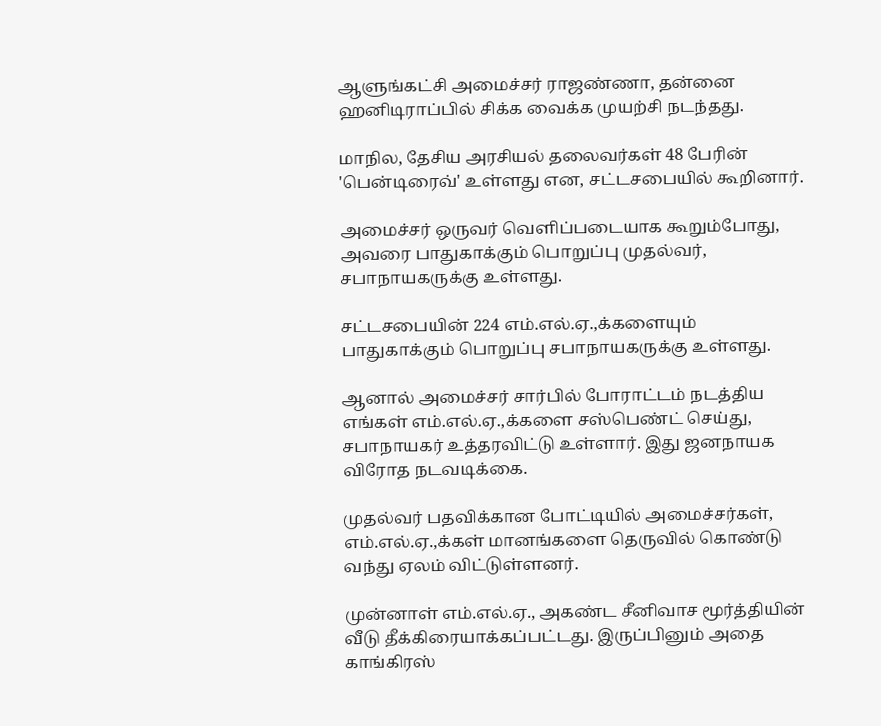ஆளுங்கட்சி அமைச்சர் ராஜண்ணா, தன்னை ஹனிடிராப்பில் சிக்க வைக்க முயற்சி நடந்தது.

மாநில, தேசிய அரசியல் தலைவர்கள் 48 பேரின் 'பென்டிரைவ்' உள்ளது என, சட்டசபையில் கூறினார்.

அமைச்சர் ஒருவர் வெளிப்படையாக கூறும்போது, அவரை பாதுகாக்கும் பொறுப்பு முதல்வர், சபாநாயகருக்கு உள்ளது.

சட்டசபையின் 224 எம்.எல்.ஏ.,க்களையும் பாதுகாக்கும் பொறுப்பு சபாநாயகருக்கு உள்ளது.

ஆனால் அமைச்சர் சார்பில் போராட்டம் நடத்திய எங்கள் எம்.எல்.ஏ.,க்களை சஸ்பெண்ட் செய்து, சபாநாயகர் உத்தரவிட்டு உள்ளார். இது ஜனநாயக விரோத நடவடிக்கை.

முதல்வர் பதவிக்கான போட்டியில் அமைச்சர்கள், எம்.எல்.ஏ.,க்கள் மானங்களை தெருவில் கொண்டு வந்து ஏலம் விட்டுள்ளனர்.

முன்னாள் எம்.எல்.ஏ., அகண்ட சீனிவாச மூர்த்தியின் வீடு தீக்கிரையாக்கப்பட்டது. இருப்பினும் அதை காங்கிரஸ்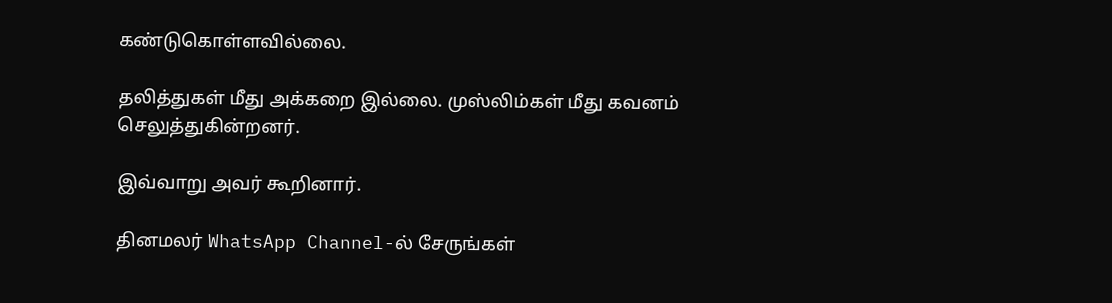கண்டுகொள்ளவில்லை.

தலித்துகள் மீது அக்கறை இல்லை. முஸ்லிம்கள் மீது கவனம் செலுத்துகின்றனர்.

இவ்வாறு அவர் கூறினார்.

தினமலர் WhatsApp Channel-ல் சேருங்கள்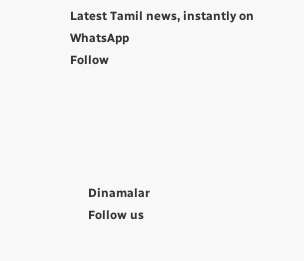Latest Tamil news, instantly on WhatsApp
Follow





      Dinamalar
      Follow us